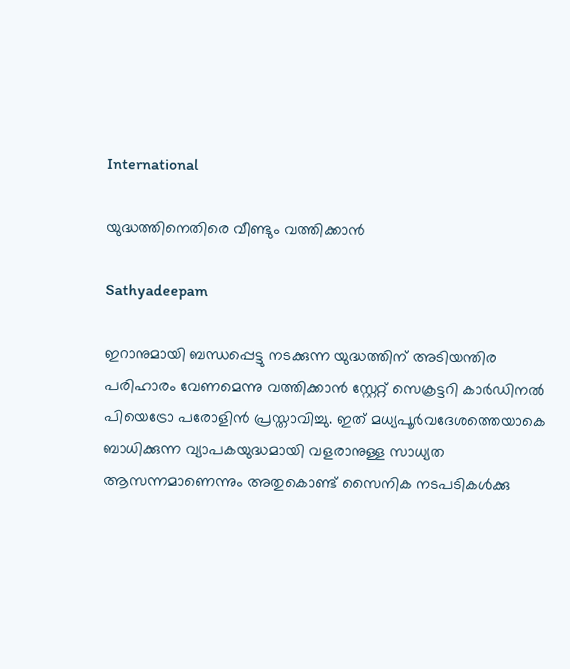International

യുദ്ധത്തിനെതിരെ വീണ്ടും വത്തിക്കാന്‍

Sathyadeepam

ഇറാനുമായി ബന്ധപ്പെട്ടു നടക്കുന്ന യുദ്ധത്തിന് അടിയന്തിര പരിഹാരം വേണമെന്നു വത്തിക്കാന്‍ സ്റ്റേറ്റ് സെക്രട്ടറി കാര്‍ഡിനല്‍ പിയെട്രോ പരോളിന്‍ പ്രസ്താവിച്ചു. ഇത് മധ്യപൂര്‍വദേശത്തെയാകെ ബാധിക്കുന്ന വ്യാപകയുദ്ധമായി വളരാനുള്ള സാധ്യത ആസന്നമാണെന്നും അതുകൊണ്ട് സൈനിക നടപടികള്‍ക്കു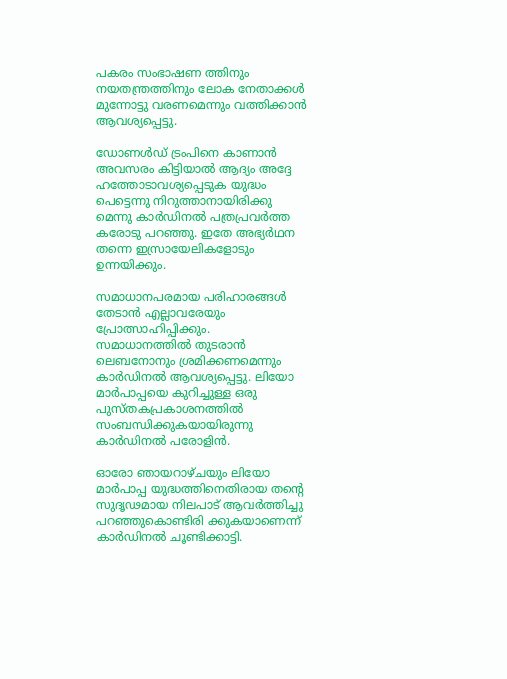പകരം സംഭാഷണ ത്തിനും നയതന്ത്രത്തിനും ലോക നേതാക്കള്‍ മുന്നോട്ടു വരണമെന്നും വത്തിക്കാന്‍ ആവശ്യപ്പെട്ടു.

ഡോണള്‍ഡ് ട്രംപിനെ കാണാന്‍ അവസരം കിട്ടിയാല്‍ ആദ്യം അദ്ദേ ഹത്തോടാവശ്യപ്പെടുക യുദ്ധം പെട്ടെന്നു നിറുത്താനായിരിക്കു മെന്നു കാര്‍ഡിനല്‍ പത്രപ്രവര്‍ത്ത കരോടു പറഞ്ഞു. ഇതേ അഭ്യര്‍ഥന തന്നെ ഇസ്രായേലികളോടും ഉന്നയിക്കും.

സമാധാനപരമായ പരിഹാരങ്ങള്‍ തേടാന്‍ എല്ലാവരേയും പ്രോത്സാഹിപ്പിക്കും. സമാധാനത്തില്‍ തുടരാന്‍ ലെബനോനും ശ്രമിക്കണമെന്നും കാര്‍ഡിനല്‍ ആവശ്യപ്പെട്ടു. ലിയോ മാര്‍പാപ്പയെ കുറിച്ചുള്ള ഒരു പുസ്തകപ്രകാശനത്തില്‍ സംബന്ധിക്കുകയായിരുന്നു കാര്‍ഡിനല്‍ പരോളിന്‍.

ഓരോ ഞായറാഴ്ചയും ലിയോ മാര്‍പാപ്പ യുദ്ധത്തിനെതിരായ തന്റെ സുദൃഢമായ നിലപാട് ആവര്‍ത്തിച്ചു പറഞ്ഞുകൊണ്ടിരി ക്കുകയാണെന്ന് കാര്‍ഡിനല്‍ ചൂണ്ടിക്കാട്ടി.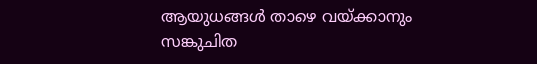ആയുധങ്ങള്‍ താഴെ വയ്ക്കാനും സങ്കുചിത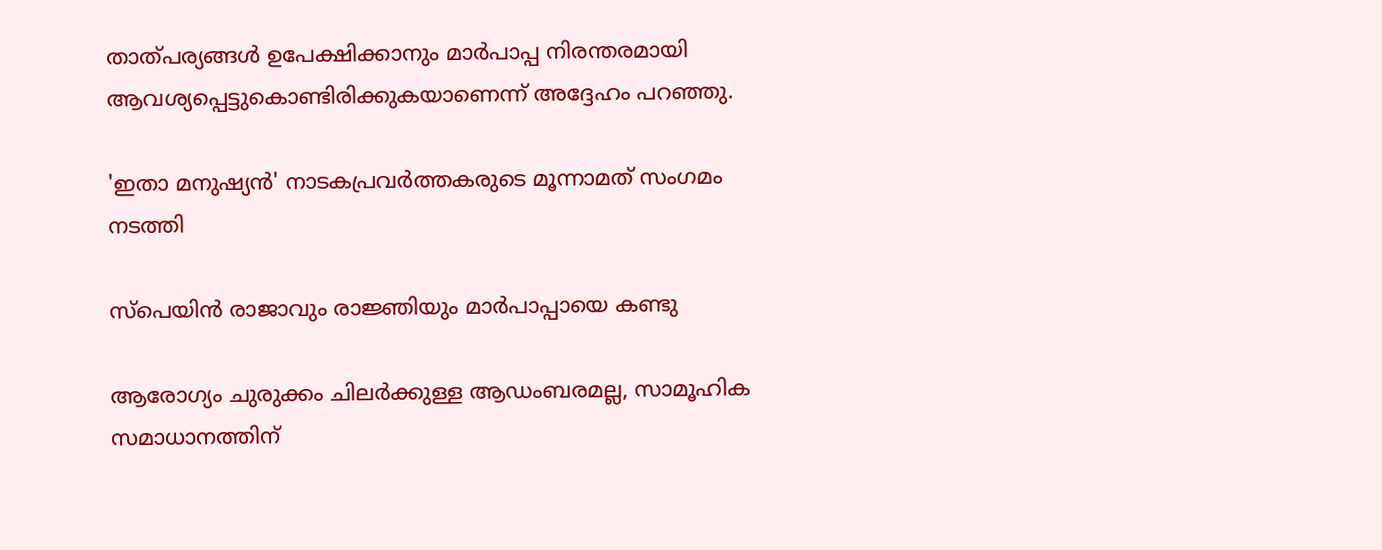താത്പര്യങ്ങള്‍ ഉപേക്ഷിക്കാനും മാര്‍പാപ്പ നിരന്തരമായി ആവശ്യപ്പെട്ടുകൊണ്ടിരിക്കുകയാണെന്ന് അദ്ദേഹം പറഞ്ഞു.

'ഇതാ മനുഷ്യന്‍' നാടകപ്രവര്‍ത്തകരുടെ മൂന്നാമത് സംഗമം നടത്തി

സ്‌പെയിന്‍ രാജാവും രാജ്ഞിയും മാര്‍പാപ്പായെ കണ്ടു

ആരോഗ്യം ചുരുക്കം ചിലര്‍ക്കുള്ള ആഡംബരമല്ല, സാമൂഹിക സമാധാനത്തിന്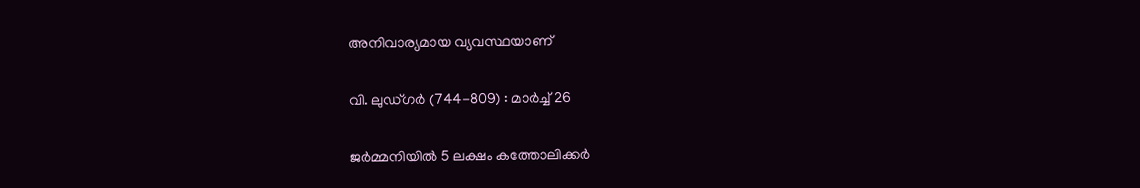അനിവാര്യമായ വ്യവസ്ഥയാണ്

വി. ലുഡ്ഗര്‍ (744-809) : മാര്‍ച്ച് 26

ജര്‍മ്മനിയില്‍ 5 ലക്ഷം കത്തോലിക്കര്‍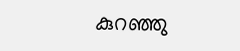കുറഞ്ഞു